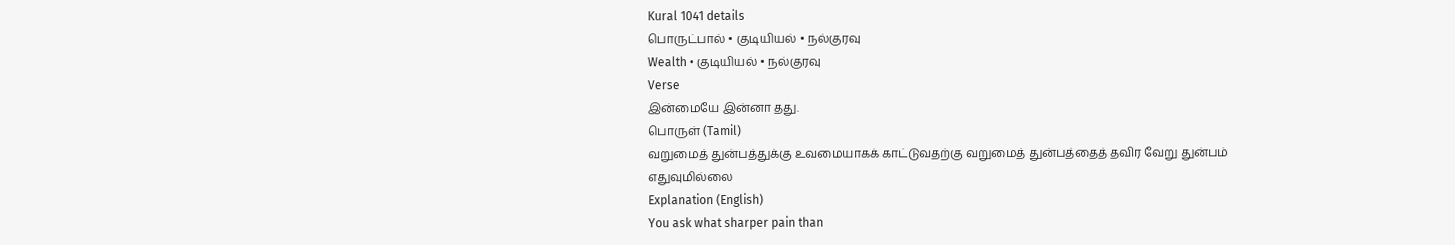Kural 1041 details
பொருட்பால் • குடியியல் • நல்குரவு
Wealth • குடியியல் • நல்குரவு
Verse
இன்மையே இன்னா தது.
பொருள் (Tamil)
வறுமைத் துன்பத்துக்கு உவமையாகக் காட்டுவதற்கு வறுமைத் துன்பத்தைத் தவிர வேறு துன்பம் எதுவுமில்லை
Explanation (English)
You ask what sharper pain than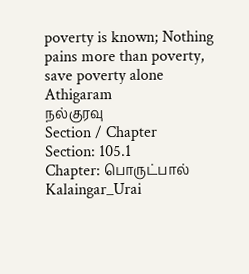poverty is known; Nothing pains more than poverty, save poverty alone
Athigaram
நல்குரவு
Section / Chapter
Section: 105.1
Chapter: பொருட்பால்
Kalaingar_Urai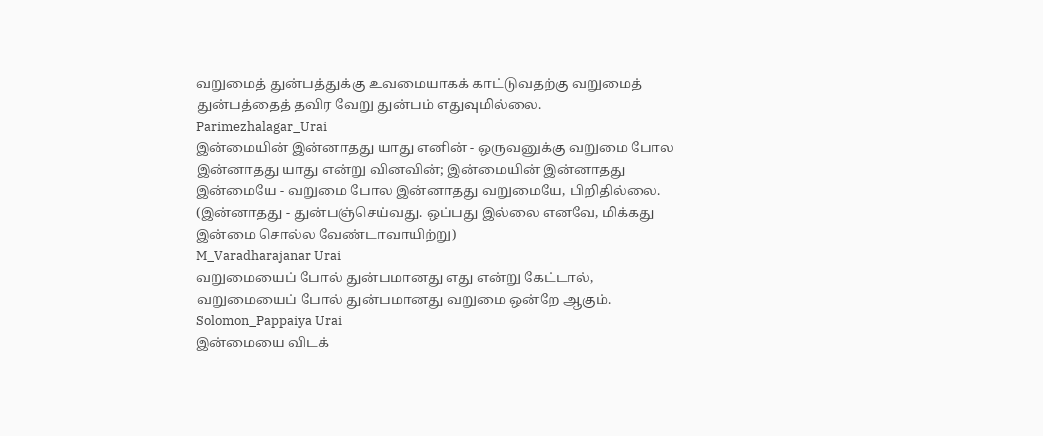வறுமைத் துன்பத்துக்கு உவமையாகக் காட்டுவதற்கு வறுமைத் துன்பத்தைத் தவிர வேறு துன்பம் எதுவுமில்லை.
Parimezhalagar_Urai
இன்மையின் இன்னாதது யாது எனின் - ஒருவனுக்கு வறுமை போல இன்னாதது யாது என்று வினவின்; இன்மையின் இன்னாதது இன்மையே - வறுமை போல இன்னாதது வறுமையே, பிறிதில்லை. (இன்னாதது - துன்பஞ்செய்வது. ஒப்பது இல்லை எனவே, மிக்கது இன்மை சொல்ல வேண்டாவாயிற்று)
M_Varadharajanar Urai
வறுமையைப் போல் துன்பமானது எது என்று கேட்டால், வறுமையைப் போல் துன்பமானது வறுமை ஒன்றே ஆகும்.
Solomon_Pappaiya Urai
இன்மையை விடக்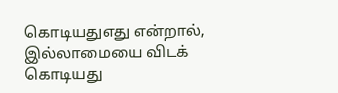கொடியதுஎது என்றால், இல்லாமையை விடக் கொடியது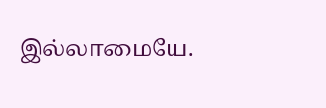இல்லாமையே.